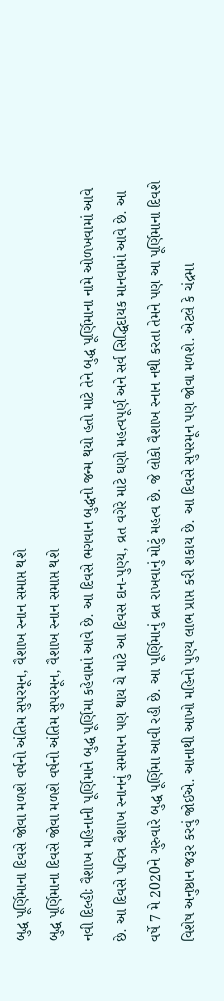બુદ્ધ પૂર્ણિમાના દિવસે જોવા મળશે વર્ષનો અંતિમ સુપરમૂન, વૈશાખ સ્નાન સમાપ્ત થશે
બુદ્ધ પૂર્ણિમાના દિવસે જોવા મળશે વર્ષનો અંતિમ સુપરમૂન, વૈશાખ સ્નાન સમાપ્ત થશે
નવી દિલ્હીઃ વૈશાખ મહિનાની પૂર્ણિમાને બુદ્ધ પૂર્ણિમા કહેવામાં આવે છે. આ દિવસે ભગવાન બુદ્ધનો જન્મ થયો હતો માટે તેને બુદ્ધ પૂર્ણિમાના નામે ઓળખવામાં આવે છે. આ દિવસે પવિત્ર વૈશાખ સ્નાનનું સમાપન પણ થાય ચે માટે આ દિવસ દાન-પુણ્ય, વ્રત વગેરે માટે ઘણો મહત્વપૂર્ણ અને સર્વ સિદ્ધિદાયક માનવામાં આવે છે. આ વર્ષે 7 મે 2020ને ગુરુવારે બુદ્ધ પૂર્ણિમા આવી રહી છે. આ પૂર્ણિમાનું વ્રત રાખવાનું મોટું મહત્વ છે. જે લોકો વૈશાખ સ્નાન નથી કરતા તેમને પણ આ પૂર્ણિમાના દિવશે વિશેષ અનુષ્ઠાન જરૂર કરવું જોઈએ. આનાથી આખો મહિનો પુણ્ય લાભ પ્રાપ્ત કરી શકાય છે. આ દિવસે સુપરમૂન પણ જોવા મળશે. એટલે કે ચંદ્રમા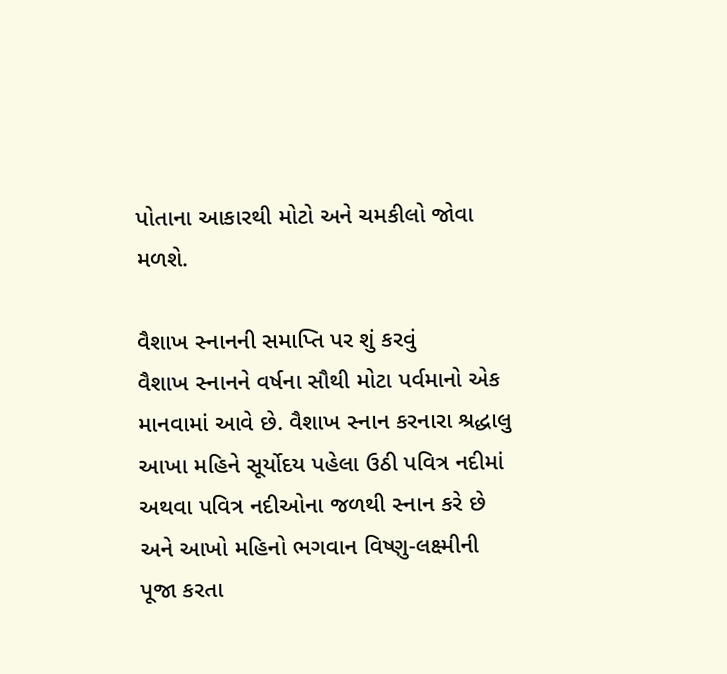પોતાના આકારથી મોટો અને ચમકીલો જોવા મળશે.

વૈશાખ સ્નાનની સમાપ્તિ પર શું કરવું
વૈશાખ સ્નાનને વર્ષના સૌથી મોટા પર્વમાનો એક માનવામાં આવે છે. વૈશાખ સ્નાન કરનારા શ્રદ્ધાલુ આખા મહિને સૂર્યોદય પહેલા ઉઠી પવિત્ર નદીમાં અથવા પવિત્ર નદીઓના જળથી સ્નાન કરે છે અને આખો મહિનો ભગવાન વિષ્ણુ-લક્ષ્મીની પૂજા કરતા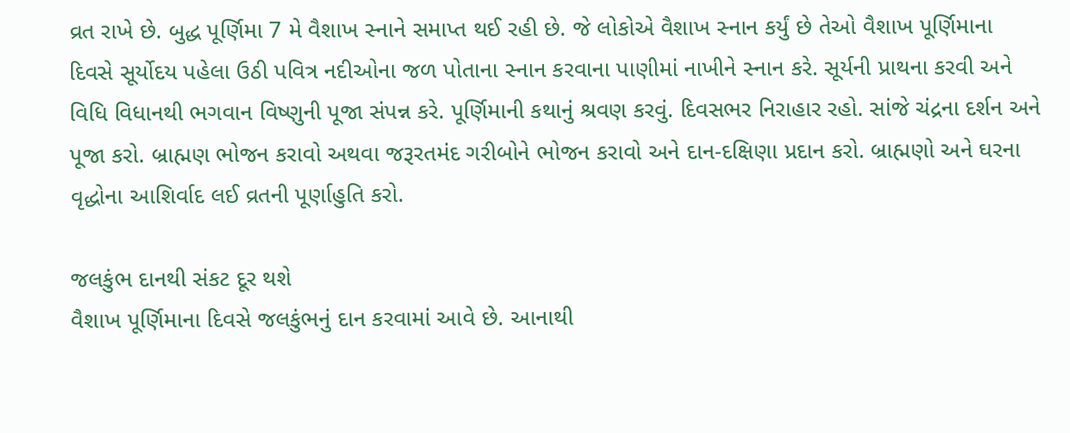વ્રત રાખે છે. બુદ્ધ પૂર્ણિમા 7 મે વૈશાખ સ્નાને સમાપ્ત થઈ રહી છે. જે લોકોએ વૈશાખ સ્નાન કર્યું છે તેઓ વૈશાખ પૂર્ણિમાના દિવસે સૂર્યોદય પહેલા ઉઠી પવિત્ર નદીઓના જળ પોતાના સ્નાન કરવાના પાણીમાં નાખીને સ્નાન કરે. સૂર્યની પ્રાથના કરવી અને વિધિ વિધાનથી ભગવાન વિષ્ણુની પૂજા સંપન્ન કરે. પૂર્ણિમાની કથાનું શ્રવણ કરવું. દિવસભર નિરાહાર રહો. સાંજે ચંદ્રના દર્શન અને પૂજા કરો. બ્રાહ્મણ ભોજન કરાવો અથવા જરૂરતમંદ ગરીબોને ભોજન કરાવો અને દાન-દક્ષિણા પ્રદાન કરો. બ્રાહ્મણો અને ઘરના વૃદ્ધોના આશિર્વાદ લઈ વ્રતની પૂર્ણાહુતિ કરો.

જલકુંભ દાનથી સંકટ દૂર થશે
વૈશાખ પૂર્ણિમાના દિવસે જલકુંભનું દાન કરવામાં આવે છે. આનાથી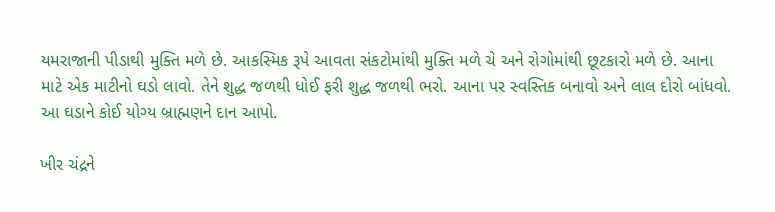યમરાજાની પીડાથી મુક્તિ મળે છે. આકસ્મિક રૂપે આવતા સંકટોમાંથી મુક્તિ મળે ચે અને રોગોમાંથી છૂટકારો મળે છે. આના માટે એક માટીનો ઘડો લાવો. તેને શુદ્ધ જળથી ધોઈ ફરી શુદ્ધ જળથી ભરો. આના પર સ્વસ્તિક બનાવો અને લાલ દોરો બાંધવો. આ ઘડાને કોઈ યોગ્ય બ્રાહ્મણને દાન આપો.

ખીર ચંદ્રને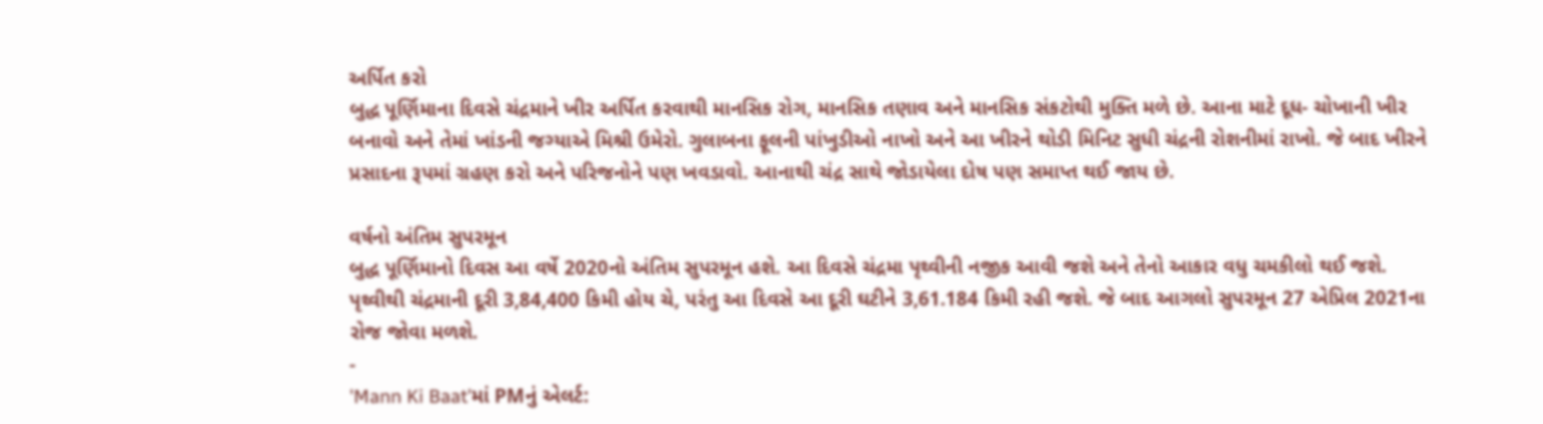અર્પિત કરો
બુદ્ધ પૂર્ણિમાના દિવસે ચંદ્રમાને ખીર અર્પિત કરવાથી માનસિક રોગ, માનસિક તણાવ અને માનસિક સંકટોથી મુક્તિ મળે છે. આના માટે દૂધ- ચોખાની ખીર બનાવો અને તેમાં ખાંડની જગ્યાએ મિશ્રી ઉમેરો. ગુલાબના ફૂલની પાંખુડીઓ નાખો અને આ ખીરને થોડી મિનિટ સુધી ચંદ્રની રોશનીમાં રાખો. જે બાદ ખીરને પ્રસાદના રૂપમાં ગ્રહણ કરો અને પરિજનોને પણ ખવડાવો. આનાથી ચંદ્ર સાથે જોડાયેલા દોષ પણ સમાપ્ત થઈ જાય છે.

વર્ષનો અંતિમ સુપરમૂન
બુદ્ધ પૂર્ણિમાનો દિવસ આ વર્ષે 2020નો અંતિમ સુપરમૂન હશે. આ દિવસે ચંદ્રમા પૃથ્વીની નજીક આવી જશે અને તેનો આકાર વધુ ચમકીલો થઈ જશે. પૃથ્વીથી ચંદ્રમાની દૂરી 3,84,400 કિમી હોય ચે, પરંતુ આ દિવસે આ દૂરી ઘટીને 3,61.184 કિમી રહી જશે. જે બાદ આગલો સુપરમૂન 27 એપ્રિલ 2021ના રોજ જોવા મળશે.
-
'Mann Ki Baat'માં PMનું એલર્ટ: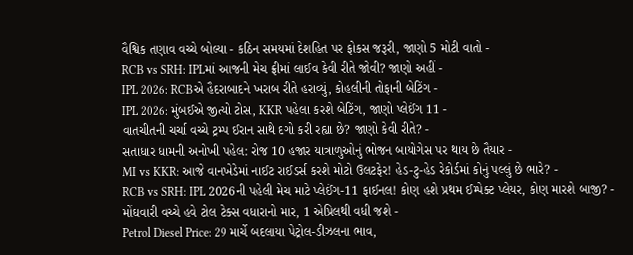વૈશ્વિક તણાવ વચ્ચે બોલ્યા - કઠિન સમયમાં દેશહિત પર ફોકસ જરૂરી, જાણો 5 મોટી વાતો -
RCB vs SRH: IPLમાં આજની મેચ ફ્રીમાં લાઈવ કેવી રીતે જોવી? જાણો અહીં -
IPL 2026: RCBએ હૈદરાબાદને ખરાબ રીતે હરાવ્યું, કોહલીની તોફાની બેટિંગ -
IPL 2026: મુંબઈએ જીત્યો ટોસ, KKR પહેલા કરશે બેટિંગ, જાણો પ્લેઈંગ 11 -
વાતચીતની ચર્ચા વચ્ચે ટ્રમ્પ ઈરાન સાથે દગો કરી રહ્યા છે? જાણો કેવી રીતે? -
સતાધાર ધામની અનોખી પહેલ: રોજ 10 હજાર યાત્રાળુઓનું ભોજન બાયોગેસ પર થાય છે તૈયાર -
MI vs KKR: આજે વાનખેડેમાં નાઈટ રાઈડર્સ કરશે મોટો ઉલટફેર! હેડ-ટુ-હેડ રેકોર્ડમાં કોનું પલ્લું છે ભારે? -
RCB vs SRH: IPL 2026ની પહેલી મેચ માટે પ્લેઈંગ-11 ફાઈનલ! કોણ હશે પ્રથમ ઈમ્પેક્ટ પ્લેયર, કોણ મારશે બાજી? -
મોંઘવારી વચ્ચે હવે ટોલ ટેક્સ વધારાનો માર, 1 એપ્રિલથી વધી જશે -
Petrol Diesel Price: 29 માર્ચે બદલાયા પેટ્રોલ-ડીઝલના ભાવ,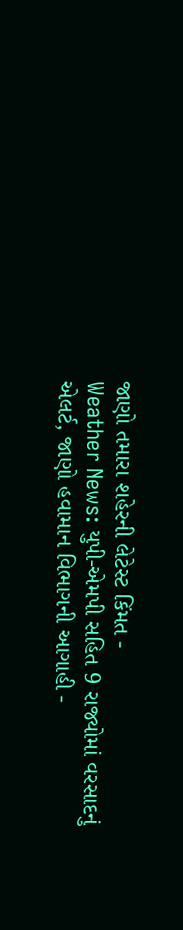જાણો તમારા શહેરની લેટેસ્ટ કિંમત -
Weather News: યુપી-એમપી સહિત 9 રાજ્યોમાં વરસાદનું એલર્ટ, જાણો હવામાન વિભાગની આગાહી -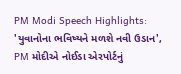PM Modi Speech Highlights: 'યુવાનોના ભવિષ્યને મળશે નવી ઉડાન', PM મોદીએ નોઈડા એરપોર્ટનું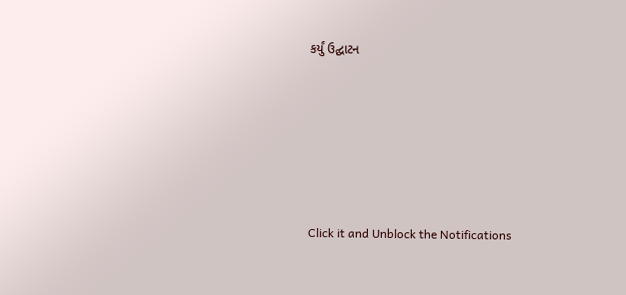કર્યું ઉદ્ઘાટન






Click it and Unblock the Notifications